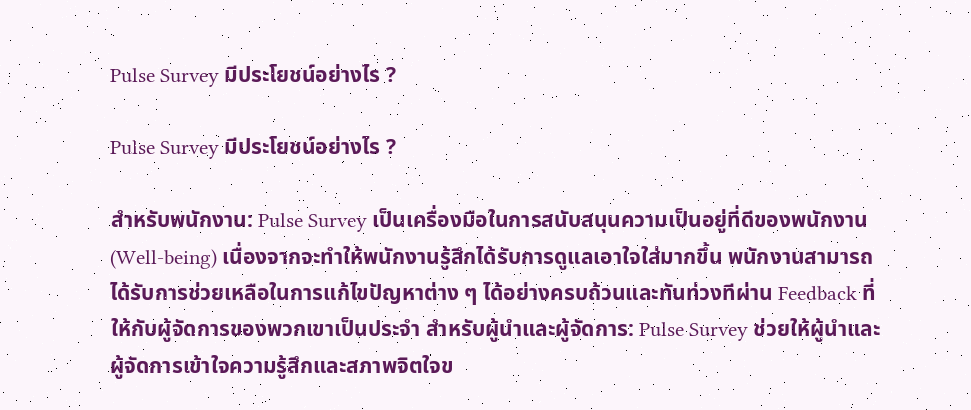Pulse Survey มีประโยชน์อย่างไร ?

Pulse Survey มีประโยชน์อย่างไร ?

สำหรับพนักงาน: Pulse Survey เป็นเครื่องมือในการสนับสนุนความเป็นอยู่ที่ดีของพนักงาน (Well-being) เนื่องจากจะทำให้พนักงานรู้สึกได้รับการดูแลเอาใจใส่มากขึ้น พนักงานสามารถได้รับการช่วยเหลือในการแก้ไขปัญหาต่าง ๆ ได้อย่างครบถ้วนและทันท่วงทีผ่าน Feedback ที่ให้กับผู้จัดการของพวกเขาเป็นประจำ สำหรับผู้นำและผู้จัดการ: Pulse Survey ช่วยให้ผู้นำและผู้จัดการเข้าใจความรู้สึกและสภาพจิตใจข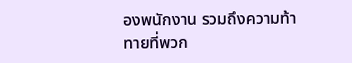องพนักงาน รวมถึงความท้าทายที่พวก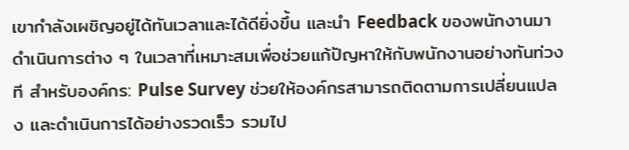เขากำลังเผชิญอยู่ได้ทันเวลาและได้ดียิ่งขึ้น และนำ Feedback ของพนักงานมาดำเนินการต่าง ๆ ในเวลาที่เหมาะสมเพื่อช่วยแก้ปัญหาให้กับพนักงานอย่างทันท่วงที สำหรับองค์กร: Pulse Survey ช่วยให้องค์กรสามารถติดตามการเปลี่ยนแปลง และดำเนินการได้อย่างรวดเร็ว รวมไป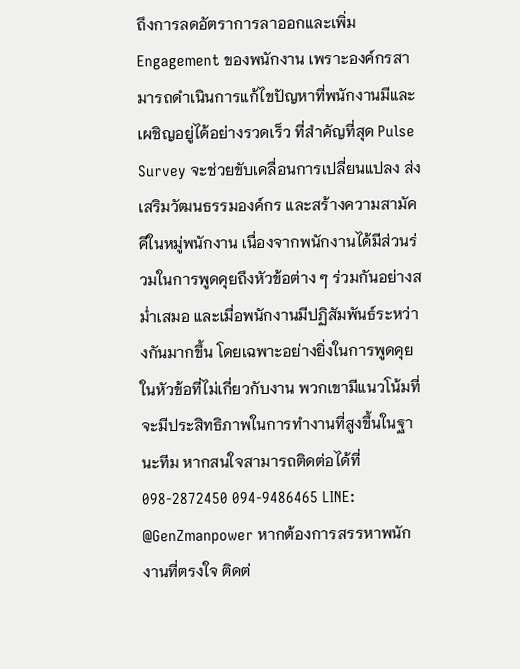ถึงการลดอัตราการลาออกและเพิ่ม Engagement ของพนักงาน เพราะองค์กรสามารถดำเนินการแก้ไขปัญหาที่พนักงานมีและเผชิญอยู่ได้อย่างรวดเร็ว ที่สำคัญที่สุด Pulse Survey จะช่วยขับเคลื่อนการเปลี่ยนแปลง ส่งเสริมวัฒนธรรมองค์กร และสร้างความสามัคคีในหมู่พนักงาน เนื่องจากพนักงานได้มีส่วนร่วมในการพูดคุยถึงหัวข้อต่าง ๆ ร่วมกันอย่างสม่ำเสมอ และเมื่อพนักงานมีปฏิสัมพันธ์ระหว่างกันมากขึ้น โดยเฉพาะอย่างยิ่งในการพูดคุยในหัวข้อที่ไม่เกี่ยวกับงาน พวกเขามีแนวโน้มที่จะมีประสิทธิภาพในการทำงานที่สูงขึ้นในฐานะทีม หากสนใจสามารถติดต่อได้ที่ 098-2872450 094-9486465 LINE: @GenZmanpower หากต้องการสรรหาพนักงานที่ตรงใจ ติดต่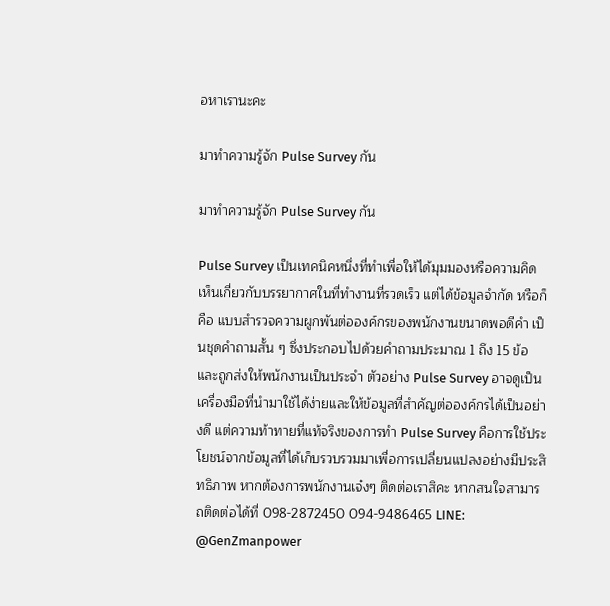อหาเรานะคะ

มาทำความรู้จัก Pulse Survey กัน

มาทำความรู้จัก Pulse Survey กัน

Pulse Survey เป็นเทคนิคหนึ่งที่ทำเพื่อให้ได้มุมมองหรือความคิดเห็นเกี่ยวกับบรรยากาศในที่ทำงานที่รวดเร็ว แต่ได้ข้อมูลจำกัด หรือก็คือ แบบสำรวจความผูกพันต่อองค์กรของพนักงานขนาดพอดีคำ เป็นชุดคำถามสั้น ๆ ซึ่งประกอบไปด้วยคำถามประมาณ 1 ถึง 15 ข้อ และถูกส่งให้พนักงานเป็นประจำ ตัวอย่าง Pulse Survey อาจดูเป็นเครื่องมือที่นำมาใช้ได้ง่ายและให้ข้อมูลที่สำคัญต่อองค์กรได้เป็นอย่างดี แต่ความท้าทายที่แท้จริงของการทำ Pulse Survey คือการใช้ประโยชน์จากข้อมูลที่ได้เก็บรวบรวมมาเพื่อการเปลี่ยนแปลงอย่างมีประสิทธิภาพ หากต้องการพนักงานเจ๋งๆ ติดต่อเราสิคะ หากสนใจสามารถติดต่อได้ที่ 098-2872450 094-9486465 LINE: @GenZmanpower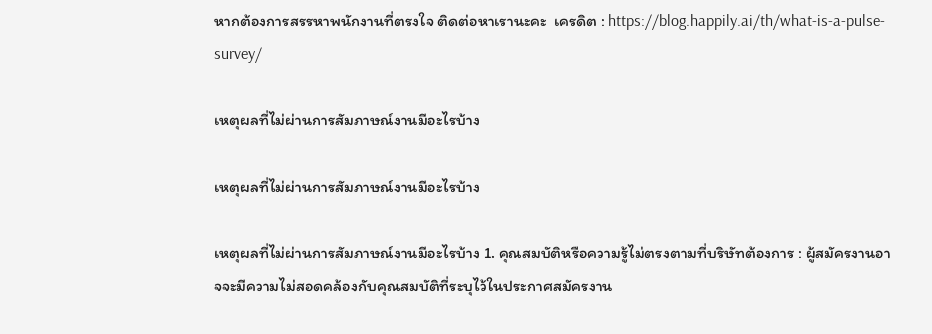หากต้องการสรรหาพนักงานที่ตรงใจ ติดต่อหาเรานะคะ  เครดิต : https://blog.happily.ai/th/what-is-a-pulse-survey/

เหตุผลที่ไม่ผ่านการสัมภาษณ์งานมีอะไรบ้าง

เหตุผลที่ไม่ผ่านการสัมภาษณ์งานมีอะไรบ้าง

เหตุผลที่ไม่ผ่านการสัมภาษณ์งานมีอะไรบ้าง 1. คุณสมบัติหรือความรู้ไม่ตรงตามที่บริษัทต้องการ : ผู้สมัครงานอาจจะมีความไม่สอดคล้องกับคุณสมบัติที่ระบุไว้ในประกาศสมัครงาน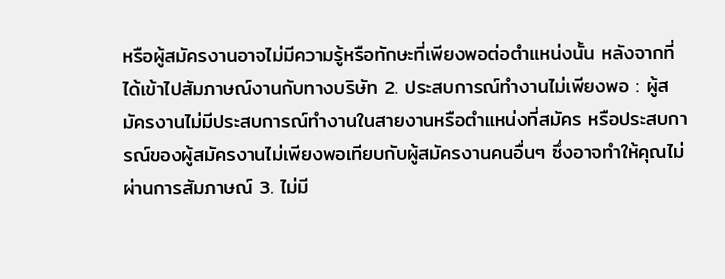หรือผู้สมัครงานอาจไม่มีความรู้หรือทักษะที่เพียงพอต่อตำแหน่งนั้น หลังจากที่ได้เข้าไปสัมภาษณ์งานกับทางบริษัท 2. ประสบการณ์ทำงานไม่เพียงพอ : ผู้สมัครงานไม่มีประสบการณ์ทำงานในสายงานหรือตำแหน่งที่สมัคร หรือประสบการณ์ของผู้สมัครงานไม่เพียงพอเทียบกับผู้สมัครงานคนอื่นๆ ซึ่งอาจทำให้คุณไม่ผ่านการสัมภาษณ์ 3. ไม่มี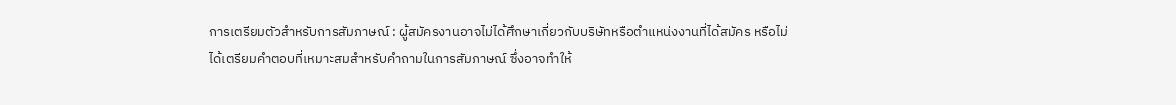การเตรียมตัวสำหรับการสัมภาษณ์ : ผู้สมัครงานอาจไม่ได้ศึกษาเกี่ยวกับบริษัทหรือตำแหน่งงานที่ได้สมัคร หรือไม่ได้เตรียมคำตอบที่เหมาะสมสำหรับคำถามในการสัมภาษณ์ ซึ่งอาจทำให้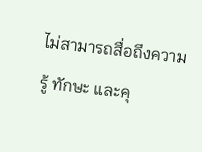ไม่สามารถสื่อถึงความรู้ ทักษะ และคุ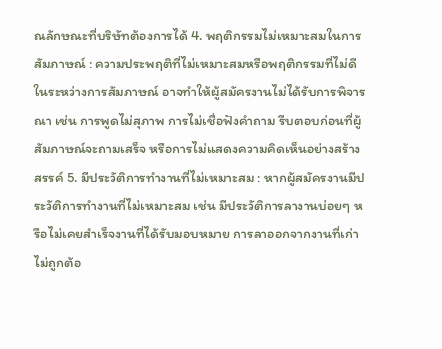ณลักษณะที่บริษัทต้องการได้ 4. พฤติกรรมไม่เหมาะสมในการสัมภาษณ์ : ความประพฤติที่ไม่เหมาะสมหรือพฤติกรรมที่ไม่ดีในระหว่างการสัมภาษณ์ อาจทำให้ผู้สมัครงานไม่ได้รับการพิจารณา เช่น การพูดไม่สุภาพ การไม่เชื่อฟังคำถาม รีบตอบก่อนที่ผู้สัมภาษณ์จะถามเสร็จ หรือการไม่แสดงความคิดเห็นอย่างสร้างสรรค์ 5. มีประวัติการทำงานที่ไม่เหมาะสม : หากผู้สมัครงานมีประวัติการทำงานที่ไม่เหมาะสม เช่น มีประวัติการลางานบ่อยๆ หรือไม่เคยสำเร็จงานที่ได้รับมอบหมาย การลาออกจากงานที่เก่าไม่ถูกต้อ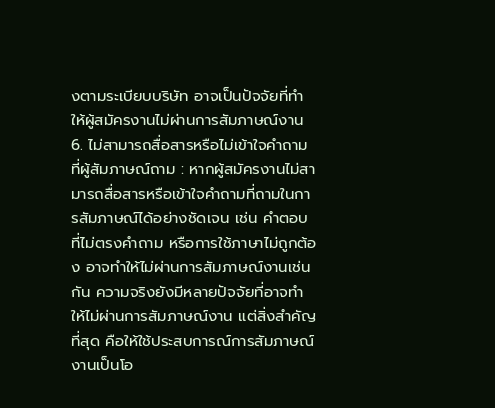งตามระเบียบบริษัท อาจเป็นปัจจัยที่ทำให้ผู้สมัครงานไม่ผ่านการสัมภาษณ์งาน 6. ไม่สามารถสื่อสารหรือไม่เข้าใจคำถามที่ผู้สัมภาษณ์ถาม : หากผู้สมัครงานไม่สามารถสื่อสารหรือเข้าใจคำถามที่ถามในการสัมภาษณ์ได้อย่างชัดเจน เช่น คำตอบที่ไม่ตรงคำถาม หรือการใช้ภาษาไม่ถูกต้อง อาจทำให้ไม่ผ่านการสัมภาษณ์งานเช่นกัน ความจริงยังมีหลายปัจจัยที่อาจทำให้ไม่ผ่านการสัมภาษณ์งาน แต่สิ่งสำคัญที่สุด คือให้ใช้ประสบการณ์การสัมภาษณ์งานเป็นโอ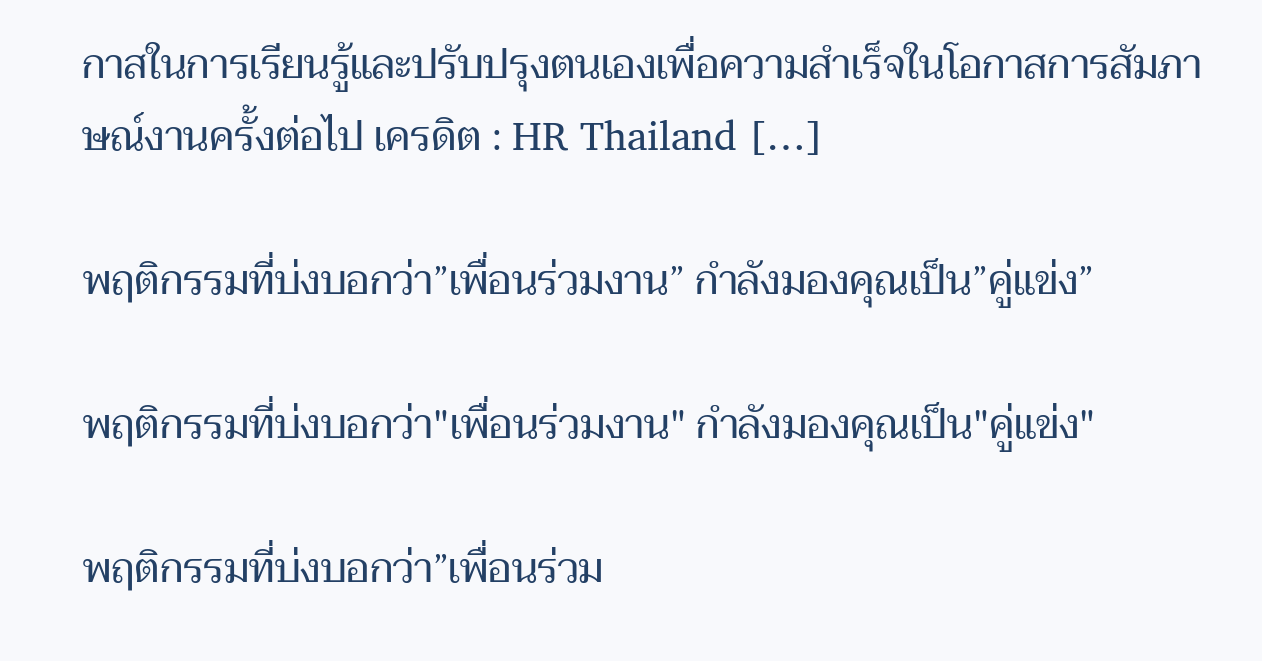กาสในการเรียนรู้และปรับปรุงตนเองเพื่อความสำเร็จในโอกาสการสัมภาษณ์งานครั้งต่อไป เครดิต : HR Thailand […]

พฤติกรรมที่บ่งบอกว่า”เพื่อนร่วมงาน” กำลังมองคุณเป็น”คู่แข่ง”

พฤติกรรมที่บ่งบอกว่า"เพื่อนร่วมงาน" กำลังมองคุณเป็น"คู่แข่ง"

พฤติกรรมที่บ่งบอกว่า”เพื่อนร่วม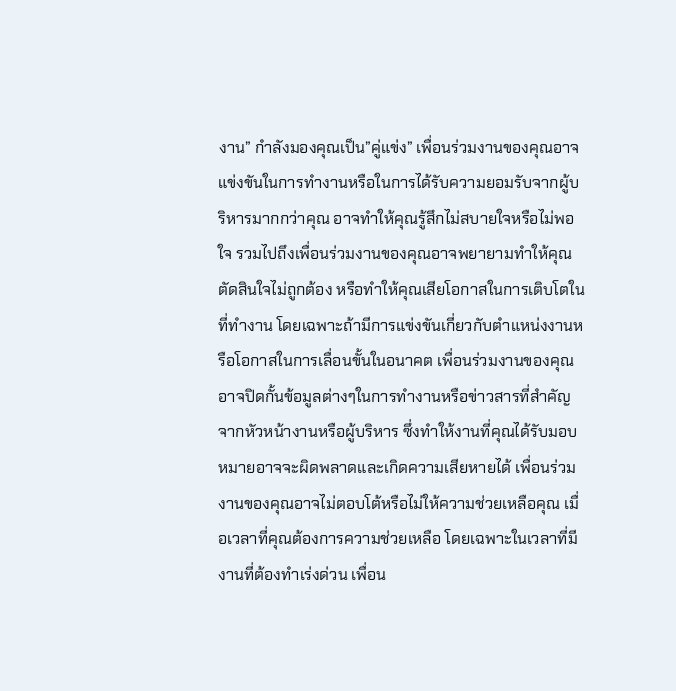งาน” กำลังมองคุณเป็น”คู่แข่ง” เพื่อนร่วมงานของคุณอาจแข่งขันในการทำงานหรือในการได้รับความยอมรับจากผู้บริหารมากกว่าคุณ อาจทำให้คุณรู้สึกไม่สบายใจหรือไม่พอใจ รวมไปถึงเพื่อนร่วมงานของคุณอาจพยายามทำให้คุณตัดสินใจไม่ถูกต้อง หรือทำให้คุณเสียโอกาสในการเติบโตในที่ทำงาน โดยเฉพาะถ้ามีการแข่งขันเกี่ยวกับตำแหน่งงานหรือโอกาสในการเลื่อนขั้นในอนาคต เพื่อนร่วมงานของคุณอาจปิดกั้นข้อมูลต่างๆในการทำงานหรือข่าวสารที่สำคัญจากหัวหน้างานหรือผู้บริหาร ซึ่งทำให้งานที่คุณได้รับมอบหมายอาจจะผิดพลาดและเกิดความเสียหายได้ เพื่อนร่วมงานของคุณอาจไม่ตอบโต้หรือไม่ให้ความช่วยเหลือคุณ เมื่อเวลาที่คุณต้องการความช่วยเหลือ โดยเฉพาะในเวลาที่มีงานที่ต้องทำเร่งด่วน เพื่อน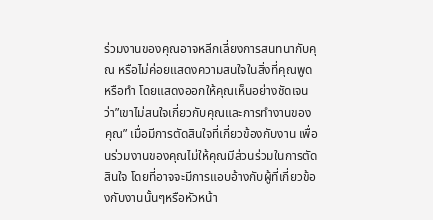ร่วมงานของคุณอาจหลีกเลี่ยงการสนทนากับคุณ หรือไม่ค่อยแสดงความสนใจในสิ่งที่คุณพูดหรือทำ โดยแสดงออกให้คุณเห็นอย่างชัดเจนว่า”เขาไม่สนใจเกี่ยวกับคุณและการทำงานของคุณ” เมื่อมีการตัดสินใจที่เกี่ยวข้องกับงาน เพื่อนร่วมงานของคุณไม่ให้คุณมีส่วนร่วมในการตัดสินใจ โดยที่อาจจะมีการแอบอ้างกับผู้ที่เกี่ยวข้องกับงานนั้นๆหรือหัวหน้า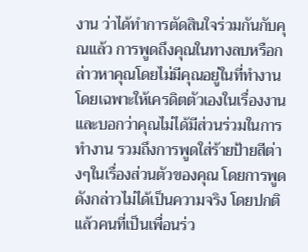งาน ว่าได้ทำการตัดสินใจร่วมกันกับคุณแล้ว การพูดถึงคุณในทางลบหรือกล่าวหาคุณโดยไม่มีคุณอยู่ในที่ทำงาน โดยเฉพาะให้เครดิตตัวเองในเรื่องงาน และบอกว่าคุณไม่ได้มีส่วนร่วมในการทำงาน รวมถึงการพูดใส่ร้ายป้ายสีต่างๆในเรื่องส่วนตัวของคุณ โดยการพูดดังกล่าวไม่ได้เป็นความจริง โดยปกติแล้วคนที่เป็นเพื่อนร่ว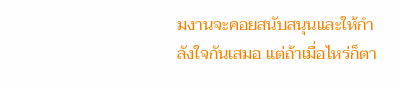มงานจะคอยสนับสนุนและให้กำลังใจกันเสมอ แต่ถ้าเมื่อไหร่ก็ตา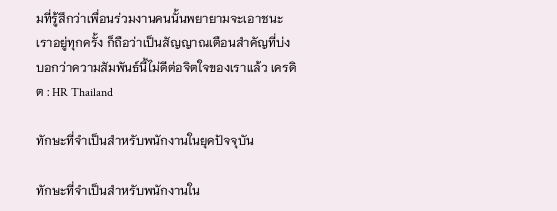มที่รู้สึกว่าเพื่อนร่วมงานคนนั้นพยายามจะเอาชนะเราอยู่ทุกครั้ง ก็ถือว่าเป็นสัญญาณเตือนสำคัญที่บ่งบอกว่าความสัมพันธ์นี้ไม่ดีต่อจิตใจของเราแล้ว เครดิต : HR Thailand

ทักษะที่จำเป็นสำหรับพนักงานในยุคปัจจุบัน

ทักษะที่จำเป็นสำหรับพนักงานใน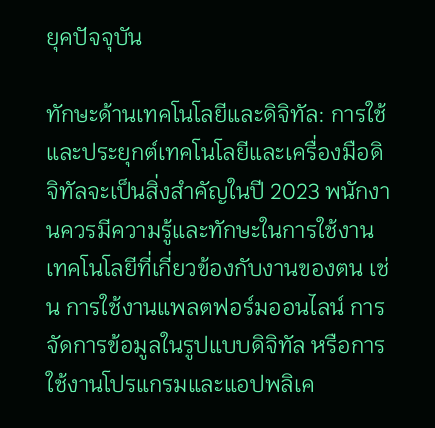ยุคปัจจุบัน

ทักษะด้านเทคโนโลยีและดิจิทัล: การใช้และประยุกต์เทคโนโลยีและเครื่องมือดิจิทัลจะเป็นสิ่งสำคัญในปี 2023 พนักงานควรมีความรู้และทักษะในการใช้งานเทคโนโลยีที่เกี่ยวข้องกับงานของตน เช่น การใช้งานแพลตฟอร์มออนไลน์ การจัดการข้อมูลในรูปแบบดิจิทัล หรือการใช้งานโปรแกรมและแอปพลิเค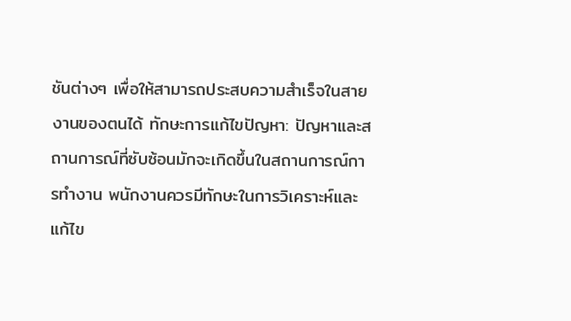ชันต่างๆ เพื่อให้สามารถประสบความสำเร็จในสายงานของตนได้ ทักษะการแก้ไขปัญหา: ปัญหาและสถานการณ์ที่ซับซ้อนมักจะเกิดขึ้นในสถานการณ์การทำงาน พนักงานควรมีทักษะในการวิเคราะห์และแก้ไข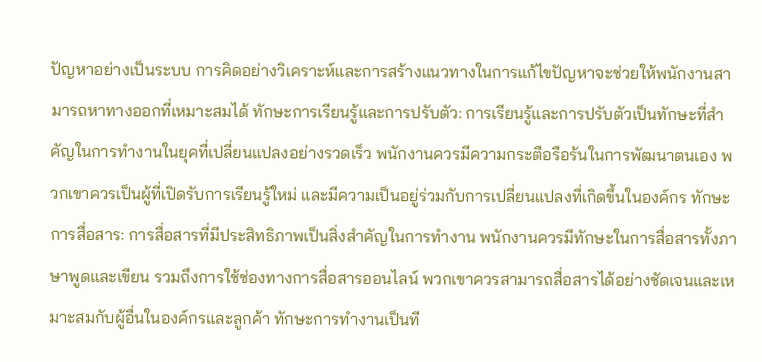ปัญหาอย่างเป็นระบบ การคิดอย่างวิเคราะห์และการสร้างแนวทางในการแก้ไขปัญหาจะช่วยให้พนักงานสามารถหาทางออกที่เหมาะสมได้ ทักษะการเรียนรู้และการปรับตัว: การเรียนรู้และการปรับตัวเป็นทักษะที่สำคัญในการทำงานในยุคที่เปลี่ยนแปลงอย่างรวดเร็ว พนักงานควรมีความกระตือรือร้นในการพัฒนาตนเอง พวกเขาควรเป็นผู้ที่เปิดรับการเรียนรู้ใหม่ และมีความเป็นอยู่ร่วมกับการเปลี่ยนแปลงที่เกิดขึ้นในองค์กร ทักษะการสื่อสาร: การสื่อสารที่มีประสิทธิภาพเป็นสิ่งสำคัญในการทำงาน พนักงานควรมีทักษะในการสื่อสารทั้งภาษาพูดและเขียน รวมถึงการใช้ช่องทางการสื่อสารออนไลน์ พวกเขาควรสามารถสื่อสารได้อย่างชัดเจนและเหมาะสมกับผู้อื่นในองค์กรและลูกค้า ทักษะการทำงานเป็นที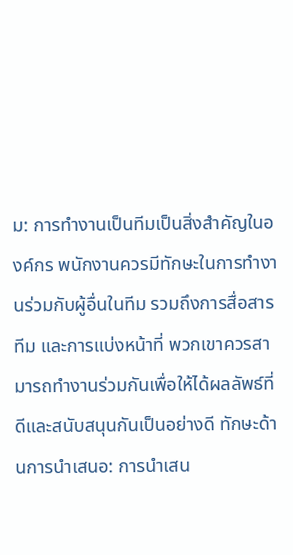ม: การทำงานเป็นทีมเป็นสิ่งสำคัญในองค์กร พนักงานควรมีทักษะในการทำงานร่วมกับผู้อื่นในทีม รวมถึงการสื่อสารทีม และการแบ่งหน้าที่ พวกเขาควรสามารถทำงานร่วมกันเพื่อให้ได้ผลลัพธ์ที่ดีและสนับสนุนกันเป็นอย่างดี ทักษะด้านการนำเสนอ: การนำเสน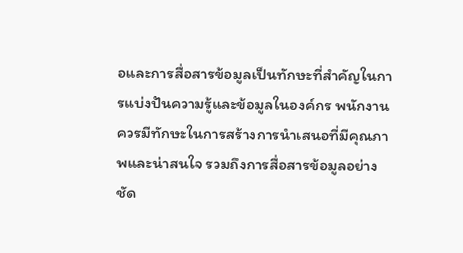อและการสื่อสารข้อมูลเป็นทักษะที่สำคัญในการแบ่งปันความรู้และข้อมูลในองค์กร พนักงานควรมีทักษะในการสร้างการนำเสนอที่มีคุณภาพและน่าสนใจ รวมถึงการสื่อสารข้อมูลอย่างชัด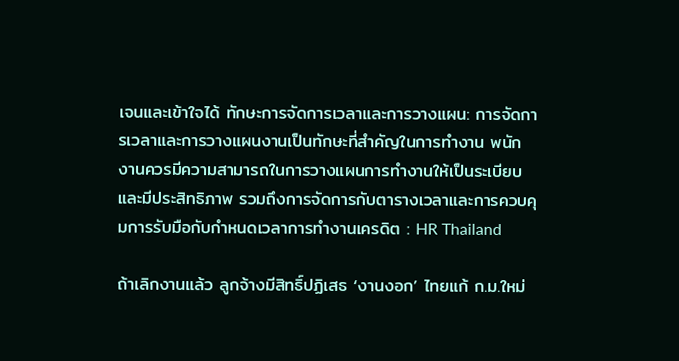เจนและเข้าใจได้ ทักษะการจัดการเวลาและการวางแผน: การจัดการเวลาและการวางแผนงานเป็นทักษะที่สำคัญในการทำงาน พนักงานควรมีความสามารถในการวางแผนการทำงานให้เป็นระเบียบและมีประสิทธิภาพ รวมถึงการจัดการกับตารางเวลาและการควบคุมการรับมือกับกำหนดเวลาการทำงานเครดิต : HR Thailand

ถ้าเลิกงานแล้ว ลูกจ้างมีสิทธิ์ปฏิเสธ ‘งานงอก’ ไทยแก้ ก.ม.ใหม่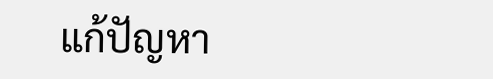แก้ปัญหา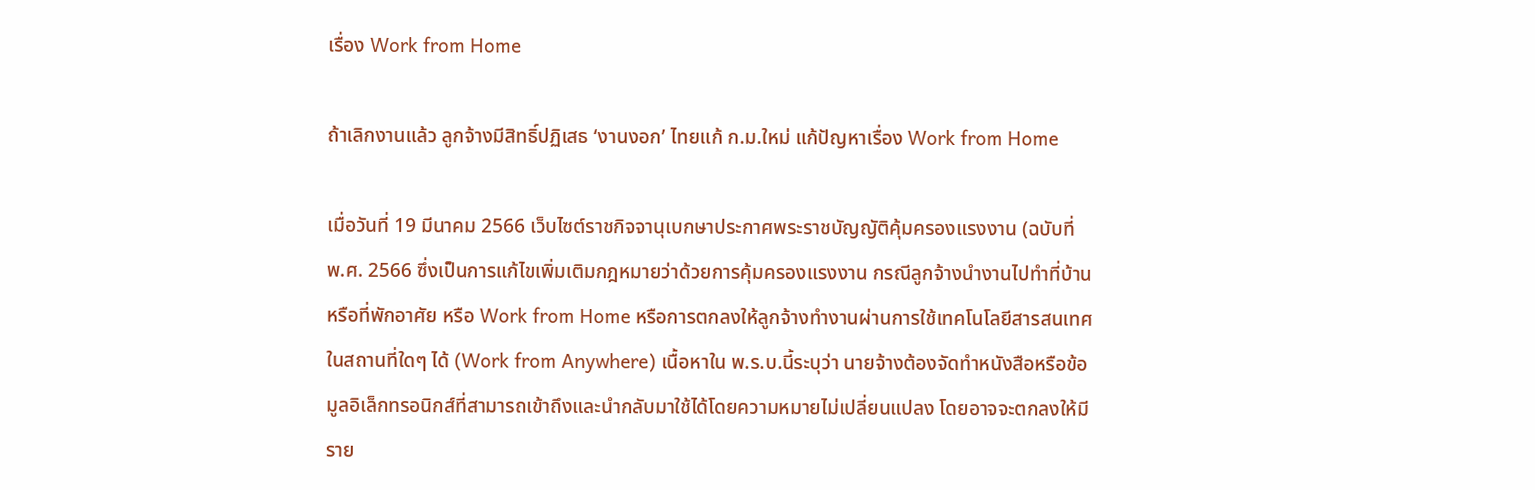เรื่อง Work from Home

ถ้าเลิกงานแล้ว ลูกจ้างมีสิทธิ์ปฏิเสธ ‘งานงอก’ ไทยแก้ ก.ม.ใหม่ แก้ปัญหาเรื่อง Work from Home

เมื่อวันที่ 19 มีนาคม 2566 เว็บไซต์ราชกิจจานุเบกษาประกาศพระราชบัญญัติคุ้มครองแรงงาน (ฉบับที่ พ.ศ. 2566 ซึ่งเป็นการแก้ไขเพิ่มเติมกฎหมายว่าด้วยการคุ้มครองแรงงาน กรณีลูกจ้างนำงานไปทำที่บ้านหรือที่พักอาศัย หรือ Work from Home หรือการตกลงให้ลูกจ้างทำงานผ่านการใช้เทคโนโลยีสารสนเทศในสถานที่ใดๆ ได้ (Work from Anywhere) เนื้อหาใน พ.ร.บ.นี้ระบุว่า นายจ้างต้องจัดทำหนังสือหรือข้อมูลอิเล็กทรอนิกส์ที่สามารถเข้าถึงและนำกลับมาใช้ได้โดยความหมายไม่เปลี่ยนแปลง โดยอาจจะตกลงให้มีราย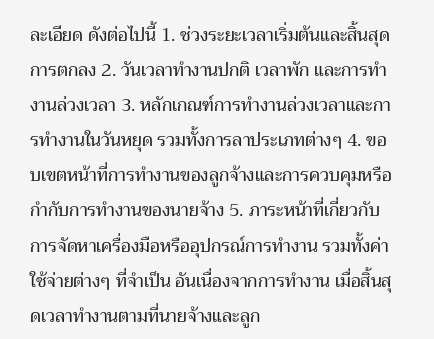ละเอียด ดังต่อไปนี้ 1. ช่วงระยะเวลาเริ่มต้นและสิ้นสุดการตกลง 2. วันเวลาทำงานปกติ เวลาพัก และการทำงานล่วงเวลา 3. หลักเกณฑ์การทำงานล่วงเวลาและการทำงานในวันหยุด รวมทั้งการลาประเภทต่างๆ 4. ขอบเขตหน้าที่การทำงานของลูกจ้างและการควบคุมหรือกำกับการทำงานของนายจ้าง 5. ภาระหน้าที่เกี่ยวกับการจัดหาเครื่องมือหรืออุปกรณ์การทำงาน รวมทั้งค่าใช้จ่ายต่างๆ ที่จำเป็น อันเนื่องจากการทำงาน เมื่อสิ้นสุดเวลาทำงานตามที่นายจ้างและลูก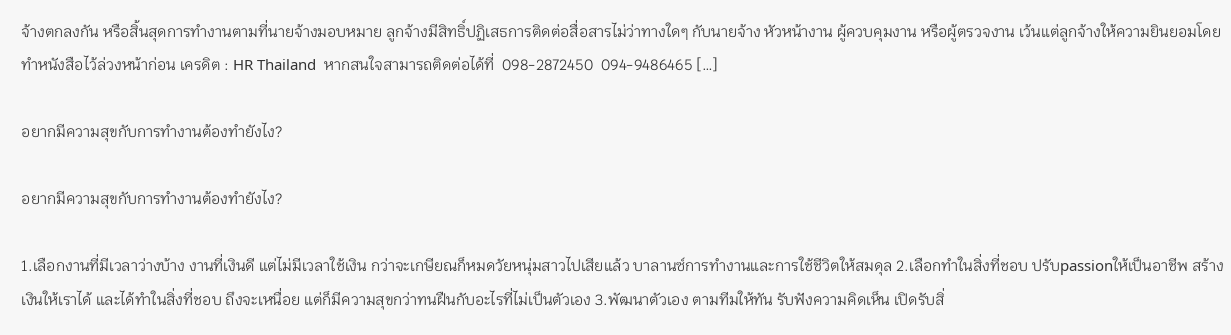จ้างตกลงกัน หรือสิ้นสุดการทำงานตามที่นายจ้างมอบหมาย ลูกจ้างมีสิทธิ์ปฏิเสธการติดต่อสื่อสารไม่ว่าทางใดๆ กับนายจ้าง หัวหน้างาน ผู้ควบคุมงาน หรือผู้ตรวจงาน เว้นแต่ลูกจ้างให้ความยินยอมโดยทำหนังสือไว้ล่วงหน้าก่อน เครดิต : HR Thailand  หากสนใจสามารถติดต่อได้ที่  098-2872450  094-9486465 […]

อยากมีความสุขกับการทำงานต้องทำยังไง?

อยากมีความสุขกับการทำงานต้องทำยังไง?

1.เลือกงานที่มีเวลาว่างบ้าง งานที่เงินดี แต่ไม่มีเวลาใช้เงิน กว่าจะเกษียณก็หมดวัยหนุ่มสาวไปเสียแล้ว บาลานซ์การทำงานและการใช้ชีวิตให้สมดุล 2.เลือกทำในสิ่งที่ชอบ ปรับpassionให้เป็นอาชีพ สร้างเงินให้เราได้ และได้ทำในสิ่งที่ชอบ ถึงจะเหนื่อย แต่ก็มีความสุขกว่าทนฝืนกับอะไรที่ไม่เป็นตัวเอง 3.พัฒนาตัวเอง ตามทีมให้ทัน รับฟังความคิดเห็น เปิดรับสิ่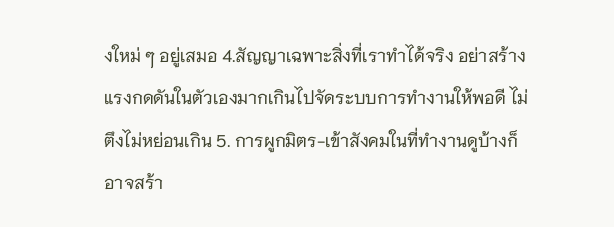งใหม่ ๆ อยู่เสมอ 4.สัญญาเฉพาะสิ่งที่เราทำได้จริง อย่าสร้างแรงกดดันในตัวเองมากเกินไปจัดระบบการทำงานให้พอดี ไม่ตึงไม่หย่อนเกิน 5. การผูกมิตร-เข้าสังคมในที่ทำงานดูบ้างก็อาจสร้า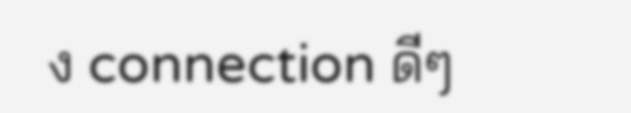ง connection ดีๆ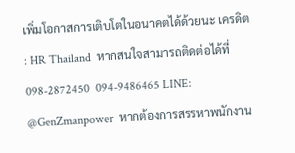เพิ่มโอกาสการเติบโตในอนาคตได้ด้วยนะ เครดิต : HR Thailand  หากสนใจสามารถติดต่อได้ที่  098-2872450  094-9486465 LINE: @GenZmanpower  หากต้องการสรรหาพนักงาน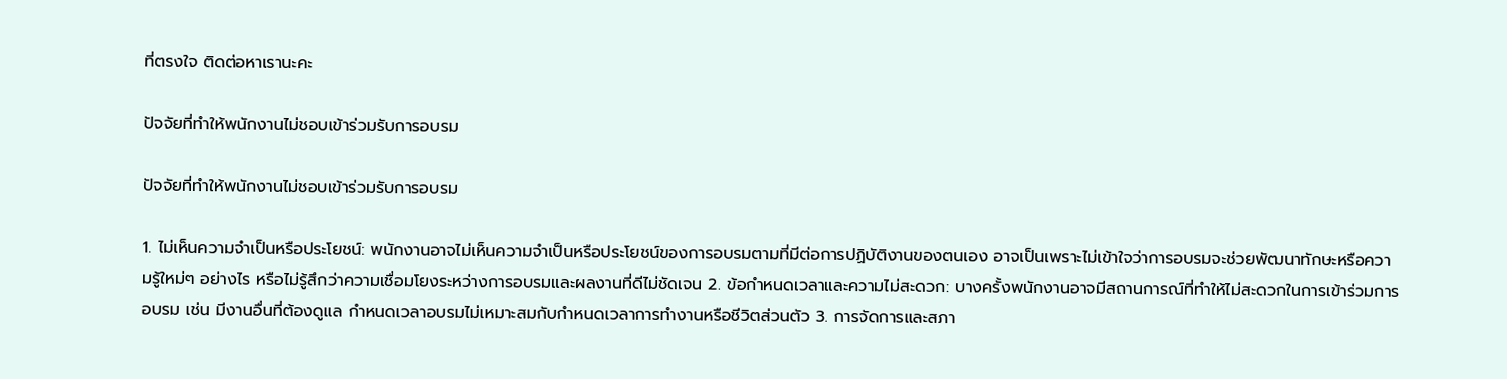ที่ตรงใจ ติดต่อหาเรานะคะ

ปัจจัยที่ทำให้พนักงานไม่ชอบเข้าร่วมรับการอบรม

ปัจจัยที่ทำให้พนักงานไม่ชอบเข้าร่วมรับการอบรม

1. ไม่เห็นความจำเป็นหรือประโยชน์: พนักงานอาจไม่เห็นความจำเป็นหรือประโยชน์ของการอบรมตามที่มีต่อการปฏิบัติงานของตนเอง อาจเป็นเพราะไม่เข้าใจว่าการอบรมจะช่วยพัฒนาทักษะหรือความรู้ใหม่ๆ อย่างไร หรือไม่รู้สึกว่าความเชื่อมโยงระหว่างการอบรมและผลงานที่ดีไม่ชัดเจน 2. ข้อกำหนดเวลาและความไม่สะดวก: บางครั้งพนักงานอาจมีสถานการณ์ที่ทำให้ไม่สะดวกในการเข้าร่วมการอบรม เช่น มีงานอื่นที่ต้องดูแล กำหนดเวลาอบรมไม่เหมาะสมกับกำหนดเวลาการทำงานหรือชีวิตส่วนตัว 3. การจัดการและสภา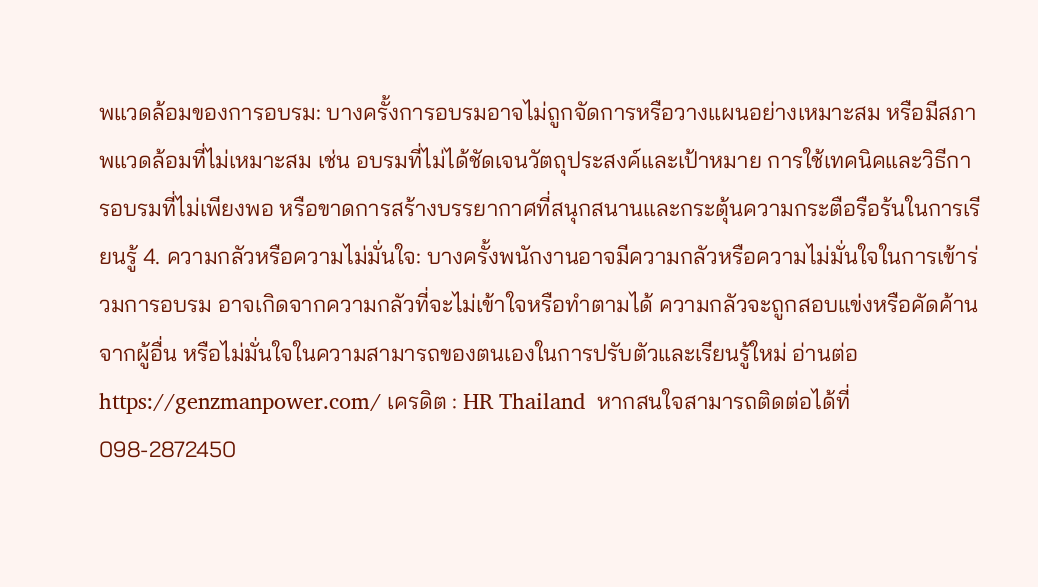พแวดล้อมของการอบรม: บางครั้งการอบรมอาจไม่ถูกจัดการหรือวางแผนอย่างเหมาะสม หรือมีสภาพแวดล้อมที่ไม่เหมาะสม เช่น อบรมที่ไม่ได้ชัดเจนวัตถุประสงค์และเป้าหมาย การใช้เทคนิคและวิธีการอบรมที่ไม่เพียงพอ หรือขาดการสร้างบรรยากาศที่สนุกสนานและกระตุ้นความกระตือรือร้นในการเรียนรู้ 4. ความกลัวหรือความไม่มั่นใจ: บางครั้งพนักงานอาจมีความกลัวหรือความไม่มั่นใจในการเข้าร่วมการอบรม อาจเกิดจากความกลัวที่จะไม่เข้าใจหรือทำตามได้ ความกลัวจะถูกสอบแข่งหรือคัดค้านจากผู้อื่น หรือไม่มั่นใจในความสามารถของตนเองในการปรับตัวและเรียนรู้ใหม่ อ่านต่อ https://genzmanpower.com/ เครดิต : HR Thailand  หากสนใจสามารถติดต่อได้ที่  098-2872450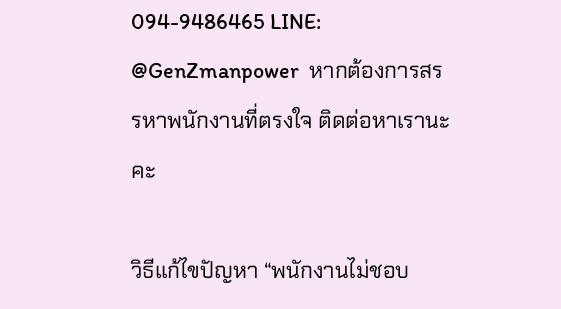094-9486465 LINE: @GenZmanpower  หากต้องการสรรหาพนักงานที่ตรงใจ ติดต่อหาเรานะคะ

วิธีแก้ไขปัญหา “พนักงานไม่ชอบ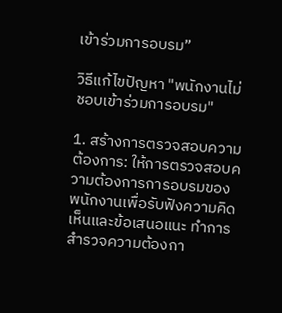เข้าร่วมการอบรม”

วิธีแก้ไขปัญหา "พนักงานไม่ชอบเข้าร่วมการอบรม"

1. สร้างการตรวจสอบความต้องการ: ให้การตรวจสอบความต้องการการอบรมของพนักงานเพื่อรับฟังความคิดเห็นและข้อเสนอแนะ ทำการสำรวจความต้องกา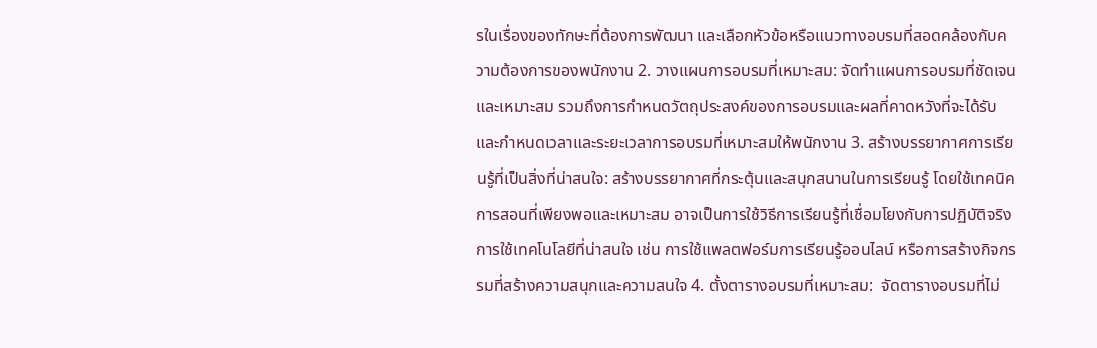รในเรื่องของทักษะที่ต้องการพัฒนา และเลือกหัวข้อหรือแนวทางอบรมที่สอดคล้องกับความต้องการของพนักงาน 2. วางแผนการอบรมที่เหมาะสม: จัดทำแผนการอบรมที่ชัดเจนและเหมาะสม รวมถึงการกำหนดวัตถุประสงค์ของการอบรมและผลที่คาดหวังที่จะได้รับ และกำหนดเวลาและระยะเวลาการอบรมที่เหมาะสมให้พนักงาน 3. สร้างบรรยากาศการเรียนรู้ที่เป็นสิ่งที่น่าสนใจ: สร้างบรรยากาศที่กระตุ้นและสนุกสนานในการเรียนรู้ โดยใช้เทคนิคการสอนที่เพียงพอและเหมาะสม อาจเป็นการใช้วิธีการเรียนรู้ที่เชื่อมโยงกับการปฏิบัติจริง การใช้เทคโนโลยีที่น่าสนใจ เช่น การใช้แพลตฟอร์มการเรียนรู้ออนไลน์ หรือการสร้างกิจกรรมที่สร้างความสนุกและความสนใจ 4. ตั้งตารางอบรมที่เหมาะสม:  จัดตารางอบรมที่ไม่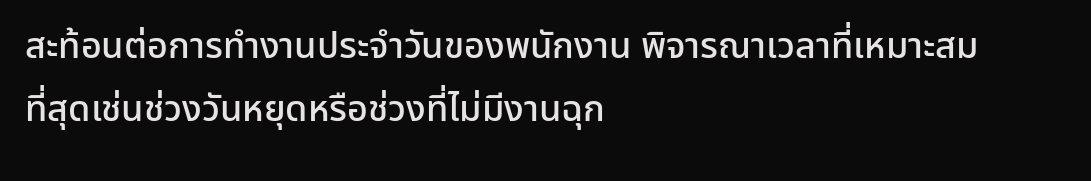สะท้อนต่อการทำงานประจำวันของพนักงาน พิจารณาเวลาที่เหมาะสมที่สุดเช่นช่วงวันหยุดหรือช่วงที่ไม่มีงานฉุก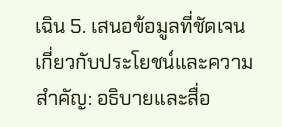เฉิน 5. เสนอข้อมูลที่ชัดเจนเกี่ยวกับประโยชน์และความสำคัญ: อธิบายและสื่อ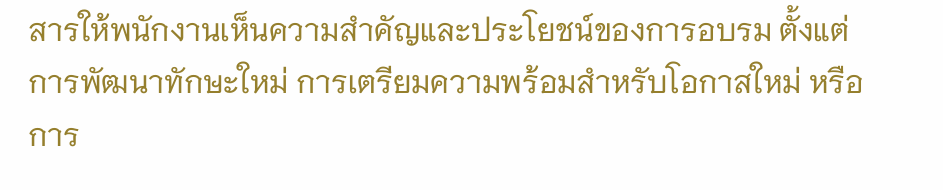สารให้พนักงานเห็นความสำคัญและประโยชน์ของการอบรม ตั้งแต่การพัฒนาทักษะใหม่ การเตรียมความพร้อมสำหรับโอกาสใหม่ หรือการ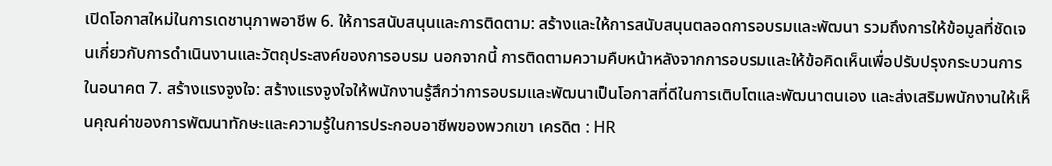เปิดโอกาสใหม่ในการเดชานุภาพอาชีพ 6. ให้การสนับสนุนและการติดตาม: สร้างและให้การสนับสนุนตลอดการอบรมและพัฒนา รวมถึงการให้ข้อมูลที่ชัดเจนเกี่ยวกับการดำเนินงานและวัตถุประสงค์ของการอบรม นอกจากนี้ การติดตามความคืบหน้าหลังจากการอบรมและให้ข้อคิดเห็นเพื่อปรับปรุงกระบวนการในอนาคต 7. สร้างแรงจูงใจ: สร้างแรงจูงใจให้พนักงานรู้สึกว่าการอบรมและพัฒนาเป็นโอกาสที่ดีในการเติบโตและพัฒนาตนเอง และส่งเสริมพนักงานให้เห็นคุณค่าของการพัฒนาทักษะและความรู้ในการประกอบอาชีพของพวกเขา เครดิต : HR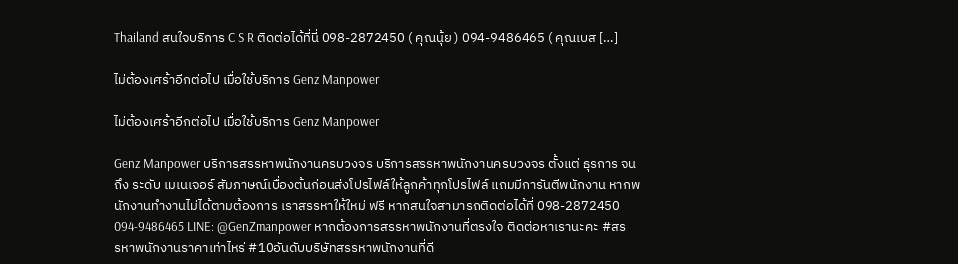Thailand สนใจบริการ C S R ติดต่อได้ที่นี่ 098-2872450 ( คุณนุ้ย ) 094-9486465 ( คุณเบส […]

ไม่ต้องเศร้าอีกต่อไป เมื่อใช้บริการ Genz Manpower

ไม่ต้องเศร้าอีกต่อไป เมื่อใช้บริการ Genz Manpower

Genz Manpower บริการสรรหาพนักงานครบวงจร บริการสรรหาพนักงานครบวงจร ตั้งแต่ ธุรการ จนถึง ระดับ เมเนเจอร์ สัมภาษณ์เบื่องต้นก่อนส่งโปรไฟล์ให้ลูกค้าทุกโปรไฟล์ แถมมีการันตีพนักงาน หากพนักงานทำงานไม่ได้ตามต้องการ เราสรรหาให้ใหม่ ฟรี หากสนใจสามารถติดต่อได้ที่ 098-2872450 094-9486465 LINE: @GenZmanpower หากต้องการสรรหาพนักงานที่ตรงใจ ติดต่อหาเรานะคะ #สรรหาพนักงานราคาเท่าไหร่ #10อันดับบริษัทสรรหาพนักงานที่ดี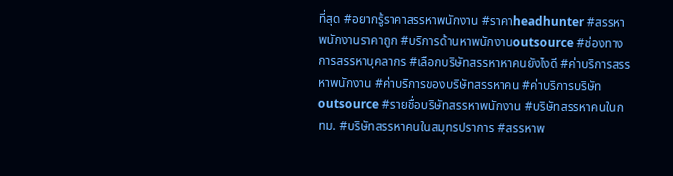ที่สุด #อยากรู้ราคาสรรหาพนักงาน #ราคาheadhunter #สรรหาพนักงานราคาถูก #บริการด้านหาพนักงานoutsource #ช่องทางการสรรหาบุคลากร #เลือกบริษัทสรรหาหาคนยังไงดี #ค่าบริการสรรหาพนักงาน #ค่าบริการของบริษัทสรรหาคน #ค่าบริการบริษัทoutsource #รายชื่อบริษัทสรรหาพนักงาน #บริษัทสรรหาคนในกทม. #บริษัทสรรหาคนในสมุทรปราการ #สรรหาพ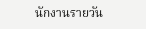นักงานรายวัน